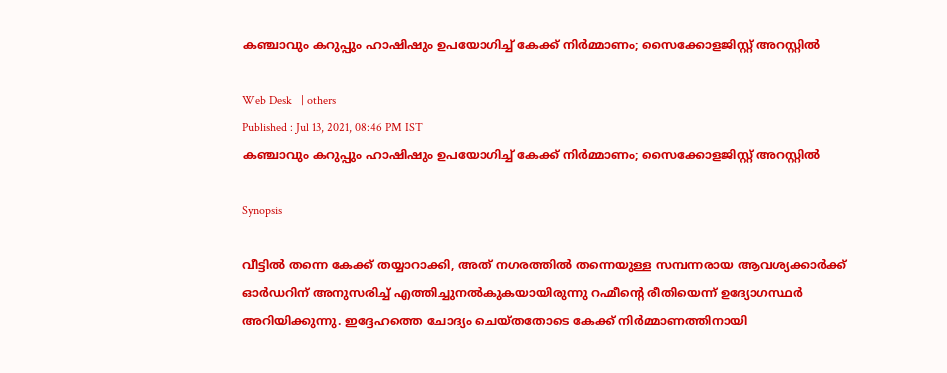കഞ്ചാവും കറുപ്പും ഹാഷിഷും ഉപയോഗിച്ച് കേക്ക് നിര്‍മ്മാണം; സൈക്കോളജിസ്റ്റ് അറസ്റ്റില്‍

Web Desk   | others
Published : Jul 13, 2021, 08:46 PM IST
കഞ്ചാവും കറുപ്പും ഹാഷിഷും ഉപയോഗിച്ച് കേക്ക് നിര്‍മ്മാണം; സൈക്കോളജിസ്റ്റ് അറസ്റ്റില്‍

Synopsis

വീട്ടില്‍ തന്നെ കേക്ക് തയ്യാറാക്കി, അത് നഗരത്തില്‍ തന്നെയുള്ള സമ്പന്നരായ ആവശ്യക്കാര്‍ക്ക് ഓര്‍ഡറിന് അനുസരിച്ച് എത്തിച്ചുനല്‍കുകയായിരുന്നു റഹ്മീന്റെ രീതിയെന്ന് ഉദ്യോഗസ്ഥര്‍ അറിയിക്കുന്നു. ഇദ്ദേഹത്തെ ചോദ്യം ചെയ്തതോടെ കേക്ക് നിര്‍മ്മാണത്തിനായി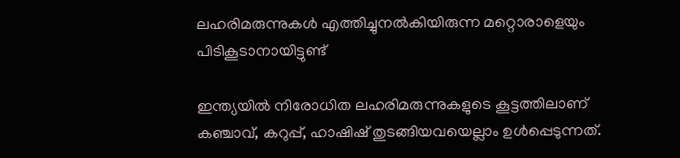ലഹരിമരുന്നുകള്‍ എത്തിച്ചുനല്‍കിയിരുന്ന മറ്റൊരാളെയും പിടികൂടാനായിട്ടുണ്ട്

ഇന്ത്യയില്‍ നിരോധിത ലഹരിമരുന്നുകളുടെ കൂട്ടത്തിലാണ് കഞ്ചാവ്, കറുപ്പ്, ഹാഷിഷ് തുടങ്ങിയവയെല്ലാം ഉള്‍പ്പെടുന്നത്.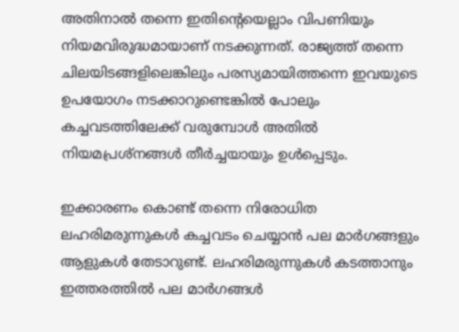അതിനാല്‍ തന്നെ ഇതിന്റെയെല്ലാം വിപണിയും നിയമവിരുദ്ധമായാണ് നടക്കുന്നത്. രാജ്യത്ത് തന്നെ ചിലയിടങ്ങളിലെങ്കിലും പരസ്യമായിത്തന്നെ ഇവയുടെ ഉപയോഗം നടക്കാറുണ്ടെങ്കില്‍ പോലും കച്ചവടത്തിലേക്ക് വരുമ്പോള്‍ അതില്‍ നിയമപ്രശ്‌നങ്ങള്‍ തീര്‍ച്ചയായും ഉള്‍പ്പെടും.

ഇക്കാരണം കൊണ്ട് തന്നെ നിരോധിത ലഹരിമരുന്നുകള്‍ കച്ചവടം ചെയ്യാന്‍ പല മാര്‍ഗങ്ങളും ആളുകള്‍ തേടാറുണ്ട്. ലഹരിമരുന്നുകള്‍ കടത്താനും ഇത്തരത്തില്‍ പല മാര്‍ഗങ്ങള്‍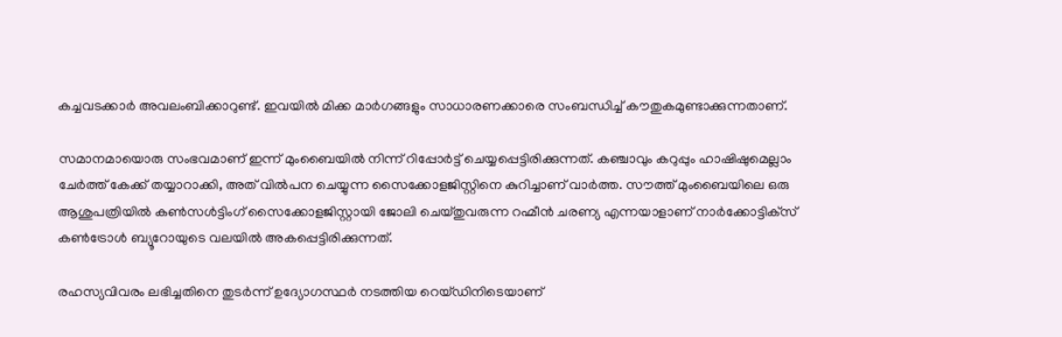കച്ചവടക്കാര്‍ അവലംബിക്കാറുണ്ട്. ഇവയില്‍ മിക്ക മാര്‍ഗങ്ങളും സാധാരണക്കാരെ സംബന്ധിച്ച് കൗതുകമുണ്ടാക്കുന്നതാണ്.

സമാനമായൊരു സംഭവമാണ് ഇന്ന് മുംബൈയില്‍ നിന്ന് റിപ്പോര്‍ട്ട് ചെയ്യപ്പെട്ടിരിക്കുന്നത്. കഞ്ചാവും കറുപ്പും ഹാഷിഷുമെല്ലാം ചേര്‍ത്ത് കേക്ക് തയ്യാറാക്കി, അത് വില്‍പന ചെയ്യുന്ന സൈക്കോളജിസ്റ്റിനെ കുറിച്ചാണ് വാര്‍ത്ത. സൗത്ത് മുംബൈയിലെ ഒരു ആശുപത്രിയില്‍ കണ്‍സള്‍ട്ടിംഗ് സൈക്കോളജിസ്റ്റായി ജോലി ചെയ്തുവരുന്ന റഹ്മീന്‍ ചരണ്യ എന്നയാളാണ് നാര്‍ക്കോട്ടിക്‌സ് കണ്‍ട്രോള്‍ ബ്യൂറോയുടെ വലയില്‍ അകപ്പെട്ടിരിക്കുന്നത്.

രഹസ്യവിവരം ലഭിച്ചതിനെ തുടര്‍ന്ന് ഉദ്യോഗസ്ഥര്‍ നടത്തിയ റെയ്ഡിനിടെയാണ്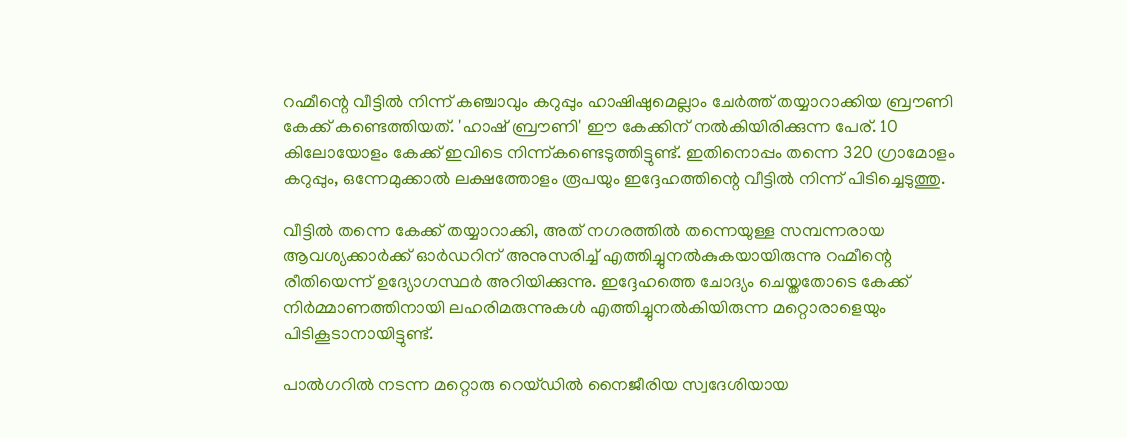റഹ്മീന്റെ വീട്ടില്‍ നിന്ന് കഞ്ചാവും കറുപ്പും ഹാഷിഷുമെല്ലാം ചേര്‍ത്ത് തയ്യാറാക്കിയ ബ്രൗണി കേക്ക് കണ്ടെത്തിയത്. 'ഹാഷ് ബ്രൗണി' ഈ കേക്കിന് നല്‍കിയിരിക്കുന്ന പേര്. 10 കിലോയോളം കേക്ക് ഇവിടെ നിന്ന്കണ്ടെടുത്തിട്ടുണ്ട്. ഇതിനൊപ്പം തന്നെ 320 ഗ്രാമോളം കറുപ്പും, ഒന്നേമുക്കാല്‍ ലക്ഷത്തോളം രൂപയും ഇദ്ദേഹത്തിന്റെ വീട്ടില്‍ നിന്ന് പിടിച്ചെടുത്തു.

വീട്ടില്‍ തന്നെ കേക്ക് തയ്യാറാക്കി, അത് നഗരത്തില്‍ തന്നെയുള്ള സമ്പന്നരായ ആവശ്യക്കാര്‍ക്ക് ഓര്‍ഡറിന് അനുസരിച്ച് എത്തിച്ചുനല്‍കുകയായിരുന്നു റഹ്മീന്റെ രീതിയെന്ന് ഉദ്യോഗസ്ഥര്‍ അറിയിക്കുന്നു. ഇദ്ദേഹത്തെ ചോദ്യം ചെയ്തതോടെ കേക്ക് നിര്‍മ്മാണത്തിനായി ലഹരിമരുന്നുകള്‍ എത്തിച്ചുനല്‍കിയിരുന്ന മറ്റൊരാളെയും പിടികൂടാനായിട്ടുണ്ട്.

പാല്‍ഗറില്‍ നടന്ന മറ്റൊരു റെയ്ഡില്‍ നൈജീരിയ സ്വദേശിയായ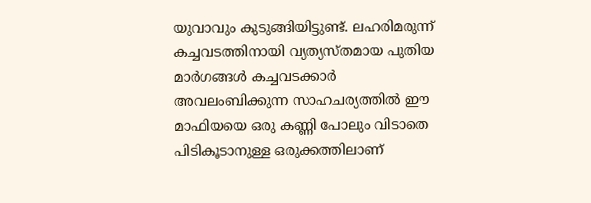യുവാവും കുടുങ്ങിയിട്ടുണ്ട്. ലഹരിമരുന്ന് കച്ചവടത്തിനായി വ്യത്യസ്തമായ പുതിയ മാര്‍ഗങ്ങള്‍ കച്ചവടക്കാര്‍ അവലംബിക്കുന്ന സാഹചര്യത്തില്‍ ഈ മാഫിയയെ ഒരു കണ്ണി പോലും വിടാതെ പിടികൂടാനുള്ള ഒരുക്കത്തിലാണ്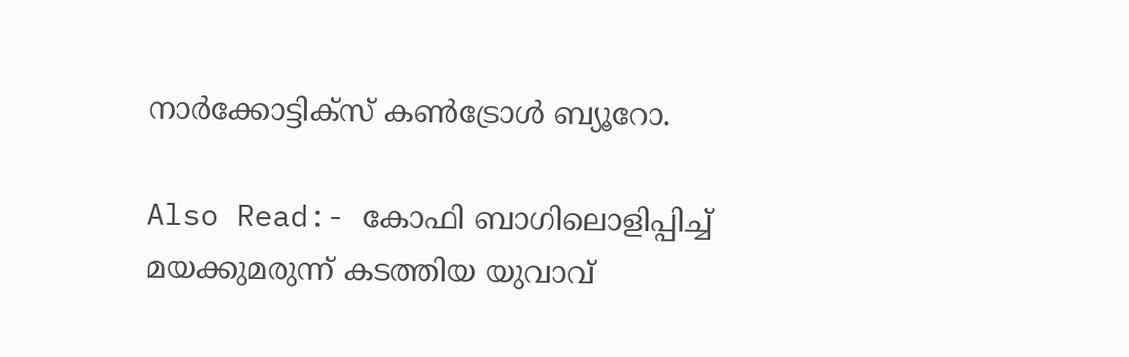നാര്‍ക്കോട്ടിക്‌സ് കണ്‍ട്രോള്‍ ബ്യൂറോ.

Also Read:- കോഫി ബാഗിലൊളിപ്പിച്ച് മയക്കുമരുന്ന് കടത്തിയ യുവാവ്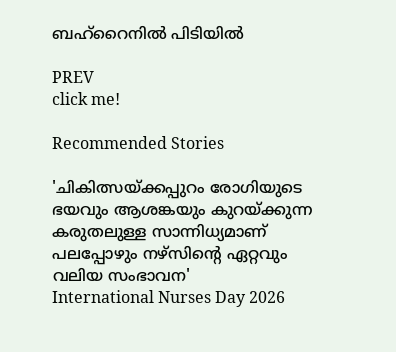ബഹ്റൈനില്‍ പിടിയില്‍

PREV
click me!

Recommended Stories

'ചികിത്സയ്ക്കപ്പുറം രോഗിയുടെ ഭയവും ആശങ്കയും കുറയ്ക്കുന്ന കരുതലുള്ള സാന്നിധ്യമാണ് പലപ്പോഴും നഴ്സിന്റെ ഏറ്റവും വലിയ സംഭാവന'
International Nurses Day 2026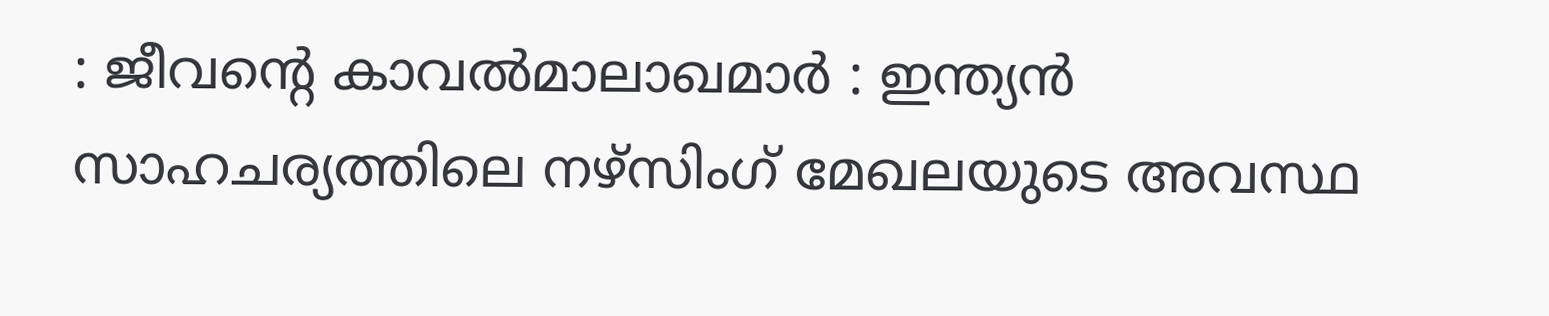: ജീവന്റെ കാവൽമാലാഖമാർ : ഇന്ത്യൻ സാഹചര്യത്തിലെ നഴ്സിംഗ് മേഖലയുടെ അവസ്ഥ